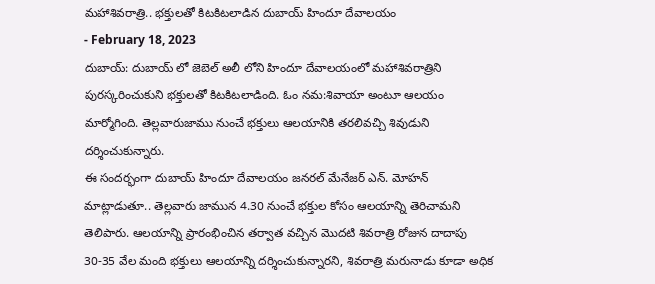మహాశివరాత్రి.. భక్తులతో కిటకిటలాడిన దుబాయ్ హిందూ దేవాలయం
- February 18, 2023
దుబాయ్: దుబాయ్ లో జెబెల్ అలీ లోని హిందూ దేవాలయంలో మహాశివరాత్రిని పురస్కరించుకుని భక్తులతో కిటకిటలాడింది. ఓం నమ:శివాయా అంటూ ఆలయం మార్మోగింది. తెల్లవారుజాము నుంచే భక్తులు ఆలయానికి తరలివచ్చి శివుడుని దర్శించుకున్నారు.
ఈ సందర్భంగా దుబాయ్ హిందూ దేవాలయం జనరల్ మేనేజర్ ఎన్. మోహన్ మాట్లాడుతూ.. తెల్లవారు జామున 4.30 నుంచే భక్తుల కోసం ఆలయాన్ని తెరిచామని తెలిపారు. ఆలయాన్ని ప్రారంభించిన తర్వాత వచ్చిన మొదటి శివరాత్రి రోజున దాదాపు 30-35 వేల మంది భక్తులు ఆలయాన్ని దర్శించుకున్నారని, శివరాత్రి మరునాడు కూడా అధిక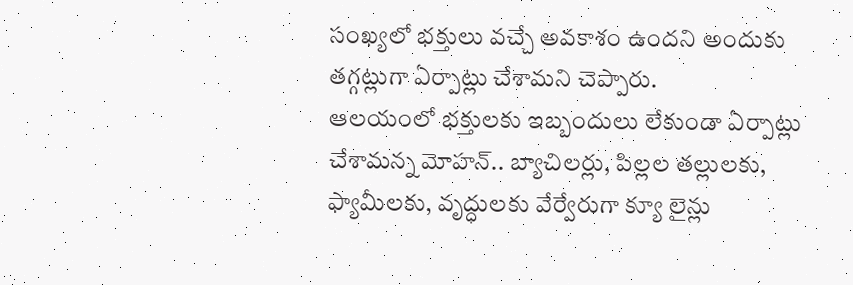సంఖ్యలో భక్తులు వచ్చే అవకాశం ఉందని అందుకు తగ్గట్లుగా ఏర్పాట్లు చేశామని చెప్పారు.
ఆలయంలో భక్తులకు ఇబ్బందులు లేకుండా ఏర్పాట్లు చేశామన్న మోహన్.. బ్యాచిలర్లు, పిల్లల తల్లులకు, ఫ్యామీలకు, వృద్ధులకు వేర్వేరుగా క్యూ లైన్లు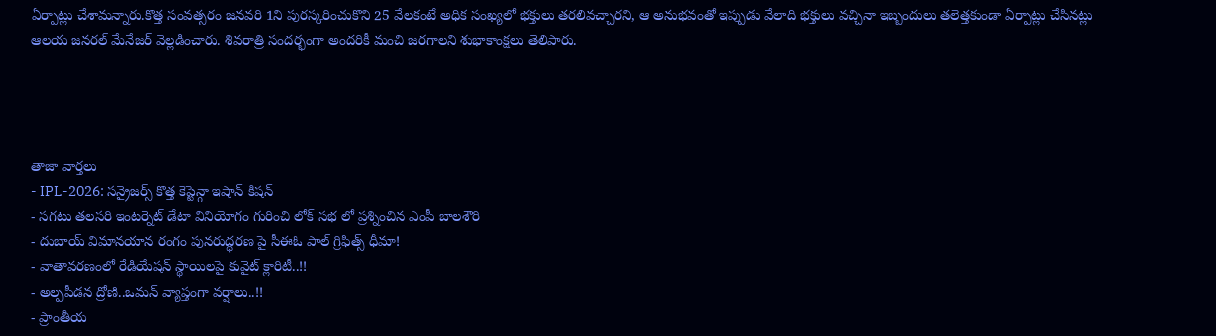ఏర్పాట్లు చేశామన్నారు.కొత్త సంవత్సరం జనవరి 1ని పురస్కరించుకొని 25 వేలకంటే అధిక సంఖ్యలో భక్తులు తరలివచ్చారని, ఆ అనుభవంతో ఇప్పుడు వేలాది భక్తులు వచ్చినా ఇబ్బందులు తలెత్తకుండా ఏర్పాట్లు చేసినట్లు ఆలయ జనరల్ మేనేజర్ వెల్లడించారు. శివరాత్రి సందర్భంగా అందరికీ మంచి జరగాలని శుభాకాంక్షలు తెలిపారు.




తాజా వార్తలు
- IPL-2026: సన్రైజర్స్ కొత్త కెప్టెన్గా ఇషాన్ కిషన్
- సగటు తలసరి ఇంటర్నెట్ డేటా వినియోగం గురించి లోక్ సభ లో ప్రశ్నించిన ఎంపీ బాలశౌరి
- దుబాయ్ విమానయాన రంగం పునరుద్ధరణ పై సీఈఓ పాల్ గ్రిఫిత్స్ ధీమా!
- వాతావరణంలో రేడియేషన్ స్థాయిలపై కువైట్ క్లారిటీ..!!
- అల్పపీడన ద్రోణి..ఒమన్ వ్యాప్తంగా వర్షాలు..!!
- ప్రాంతీయ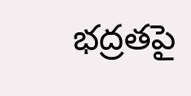భద్రతపై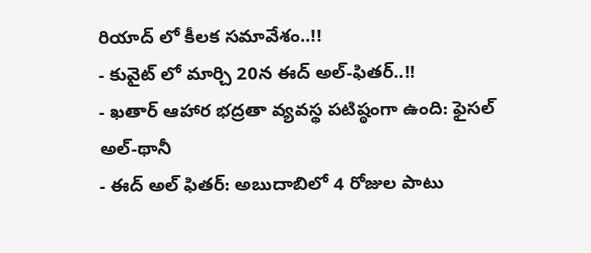రియాద్ లో కీలక సమావేశం..!!
- కువైట్ లో మార్చి 20న ఈద్ అల్-ఫితర్..!!
- ఖతార్ ఆహార భద్రతా వ్యవస్థ పటిష్ఠంగా ఉంది: ఫైసల్ అల్-థానీ
- ఈద్ అల్ ఫితర్: అబుదాబిలో 4 రోజుల పాటు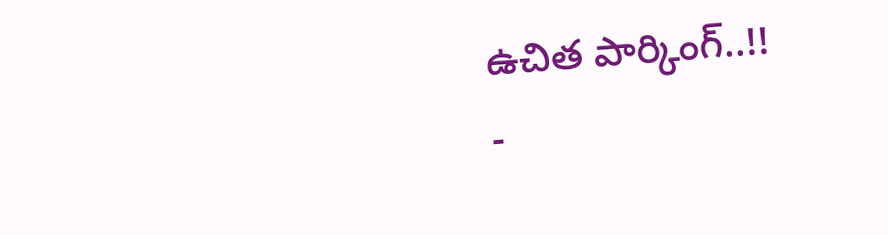ఉచిత పార్కింగ్..!!
-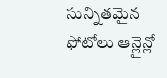సున్నితమైన ఫోటోలు ఆన్లైన్లో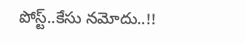పోస్ట్..కేసు నమోదు..!!